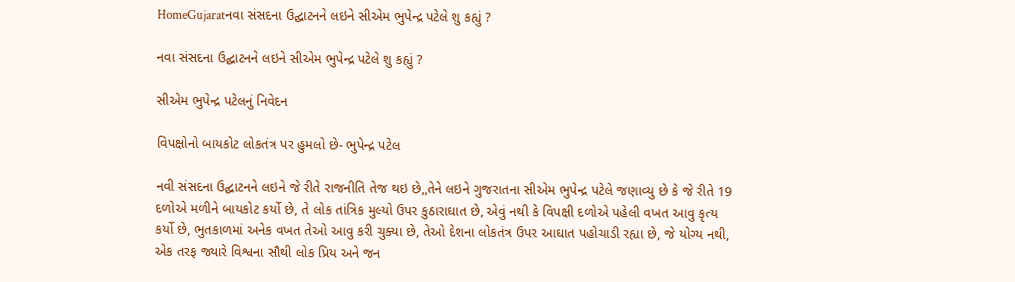HomeGujaratનવા સંસદના ઉદ્ઘાટનને લઇને સીએમ ભુપેન્દ્ર પટેલે શુ કહ્યું ?

નવા સંસદના ઉદ્ઘાટનને લઇને સીએમ ભુપેન્દ્ર પટેલે શુ કહ્યું ?

સીએમ ભુપેન્દ્ર પટેલનું નિવેદન

વિપક્ષોનો બાયકોટ લોકતંત્ર પર હુમલો છે- ભુપેન્દ્ર પટેલ

નવી સંસદના ઉદ્ઘાટનને લઇને જે રીતે રાજનીતિ તેજ થઇ છે,,તેને લઇને ગુજરાતના સીએમ ભુપેન્દ્ર પટેલે જણાવ્યુ છે કે જે રીતે 19 દળોએ મળીને બાયકોટ કર્યો છે, તે લોક તાંત્રિક મુલ્યો ઉપર કુઠારાઘાત છે, એવું નથી કે વિપક્ષી દળોએ પહેલી વખત આવુ કૃત્ય કર્યો છે, ભુતકાળમાં અનેક વખત તેઓ આવુ કરી ચુક્યા છે, તેઓ દેશના લોકતંત્ર ઉપર આઘાત પહોચાડી રહ્યા છે, જે યોગ્ય નથી, એક તરફ જ્યારે વિશ્વના સૌથી લોક પ્રિય અને જન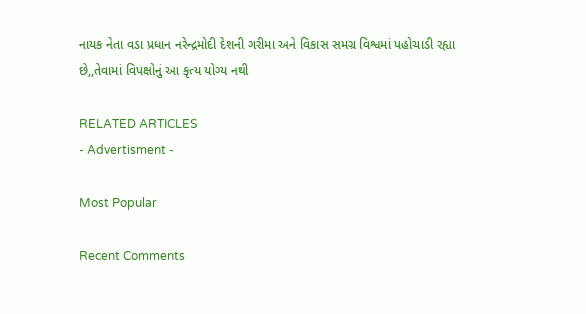નાયક નેતા વડા પ્રધાન નરેન્દ્રમોદી દેશની ગરીમા અને વિકાસ સમગ્ર વિશ્વમાં પહોચાડી રહ્યા છે,,તેવામાં વિપક્ષોનું આ કૃત્ય યોગ્ય નથી

RELATED ARTICLES
- Advertisment -

Most Popular

Recent Comments